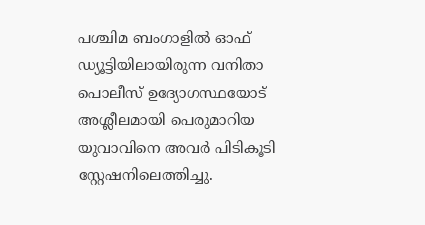പശ്ചിമ ബംഗാളിൽ ഓഫ് ഡ്യൂട്ടിയിലായിരുന്ന വനിതാ പൊലീസ് ഉദ്യോഗസ്ഥയോട് അശ്ലീലമായി പെരുമാറിയ യുവാവിനെ അവർ പിടികൂടി സ്റ്റേഷനിലെത്തിച്ചു.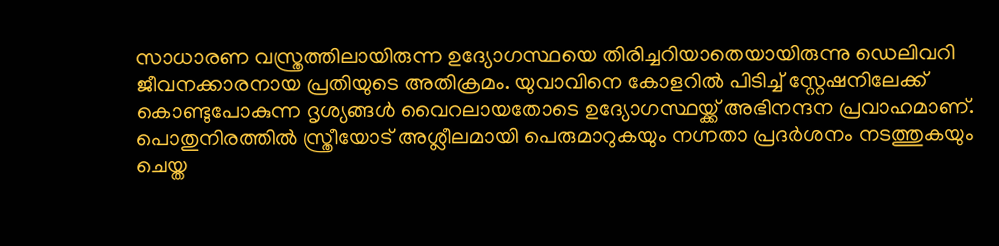സാധാരണ വസ്ത്രത്തിലായിരുന്ന ഉദ്യോഗസ്ഥയെ തിരിച്ചറിയാതെയായിരുന്നു ഡെലിവറി ജീവനക്കാരനായ പ്രതിയുടെ അതിക്രമം. യുവാവിനെ കോളറിൽ പിടിച്ച് സ്റ്റേഷനിലേക്ക് കൊണ്ടുപോകുന്ന ദൃശ്യങ്ങൾ വൈറലായതോടെ ഉദ്യോഗസ്ഥയ്ക്ക് അഭിനന്ദന പ്രവാഹമാണ്.
പൊതുനിരത്തിൽ സ്ത്രീയോട് അശ്ലീലമായി പെരുമാറുകയും നഗ്നതാ പ്രദർശനം നടത്തുകയും ചെയ്ത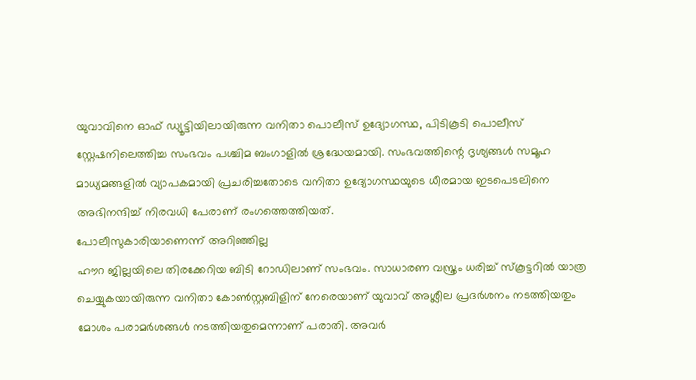യുവാവിനെ ഓഫ് ഡ്യൂട്ടിയിലായിരുന്ന വനിതാ പൊലീസ് ഉദ്യോഗസ്ഥ, പിടികൂടി പൊലീസ് സ്റ്റേഷനിലെത്തിച്ച സംഭവം പശ്ചിമ ബംഗാളിൽ ശ്രദ്ധേയമായി. സംഭവത്തിന്റെ ദൃശ്യങ്ങൾ സമൂഹ മാധ്യമങ്ങളിൽ വ്യാപകമായി പ്രചരിച്ചതോടെ വനിതാ ഉദ്യോഗസ്ഥയുടെ ധീരമായ ഇടപെടലിനെ അഭിനന്ദിച്ച് നിരവധി പേരാണ് രംഗത്തെത്തിയത്.
പോലീസുകാരിയാണെന്ന് അറിഞ്ഞില്ല
ഹൗറ ജില്ലയിലെ തിരക്കേറിയ ബിടി റോഡിലാണ് സംഭവം. സാധാരണ വസ്ത്രം ധരിച്ച് സ്കൂട്ടറിൽ യാത്ര ചെയ്യുകയായിരുന്ന വനിതാ കോൺസ്റ്റബിളിന് നേരെയാണ് യുവാവ് അശ്ലീല പ്രദർശനം നടത്തിയതും മോശം പരാമർശങ്ങൾ നടത്തിയതുമെന്നാണ് പരാതി. അവർ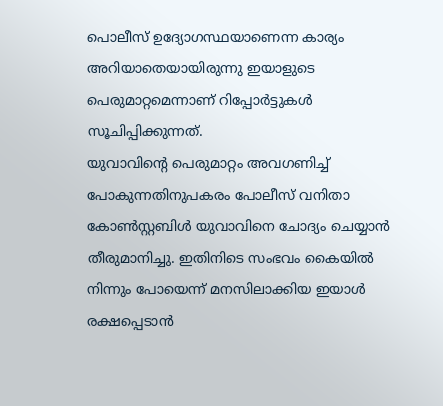പൊലീസ് ഉദ്യോഗസ്ഥയാണെന്ന കാര്യം അറിയാതെയായിരുന്നു ഇയാളുടെ പെരുമാറ്റമെന്നാണ് റിപ്പോർട്ടുകൾ സൂചിപ്പിക്കുന്നത്.
യുവാവിന്റെ പെരുമാറ്റം അവഗണിച്ച് പോകുന്നതിനുപകരം പോലീസ് വനിതാ കോൺസ്റ്റബിൾ യുവാവിനെ ചോദ്യം ചെയ്യാൻ തീരുമാനിച്ചു. ഇതിനിടെ സംഭവം കൈയിൽ നിന്നും പോയെന്ന് മനസിലാക്കിയ ഇയാൾ രക്ഷപ്പെടാൻ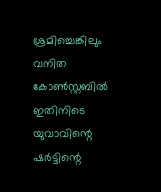ശ്രമിച്ചെങ്കിലും വനിത കോൺസ്റ്റബിൽ ഇതിനിടെ യുവാവിന്റെ ഷർട്ടിന്റെ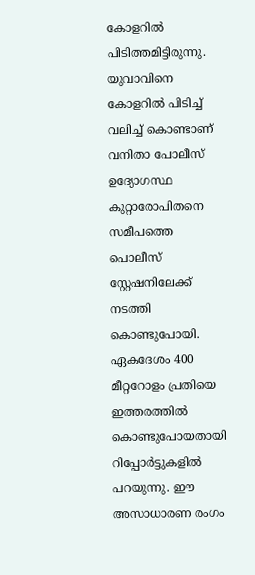കോളറിൽ പിടിത്തമിട്ടിരുന്നു. യുവാവിനെ കോളറിൽ പിടിച്ച് വലിച്ച് കൊണ്ടാണ് വനിതാ പോലീസ് ഉദ്യോഗസ്ഥ കുറ്റാരോപിതനെ സമീപത്തെ പൊലീസ് സ്റ്റേഷനിലേക്ക് നടത്തി കൊണ്ടുപോയി. ഏകദേശം 400 മീറ്ററോളം പ്രതിയെ ഇത്തരത്തിൽ കൊണ്ടുപോയതായി റിപ്പോർട്ടുകളിൽ പറയുന്നു. ഈ അസാധാരണ രംഗം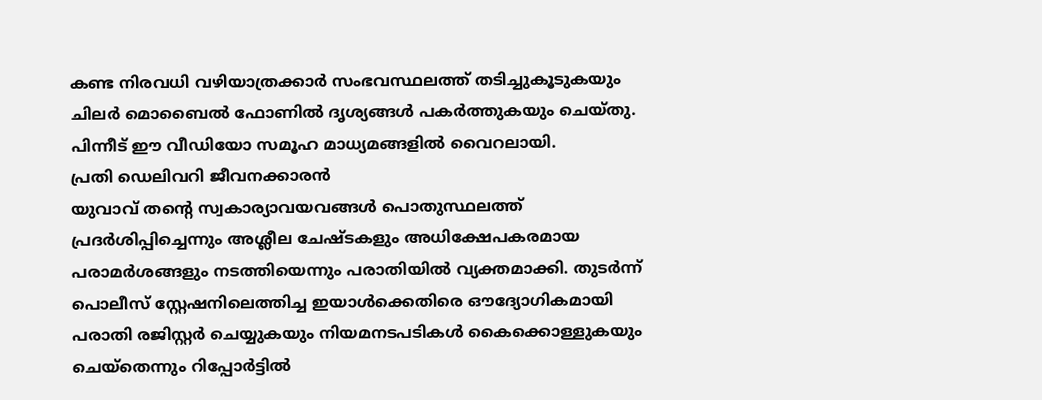കണ്ട നിരവധി വഴിയാത്രക്കാർ സംഭവസ്ഥലത്ത് തടിച്ചുകൂടുകയും ചിലർ മൊബൈൽ ഫോണിൽ ദൃശ്യങ്ങൾ പകർത്തുകയും ചെയ്തു. പിന്നീട് ഈ വീഡിയോ സമൂഹ മാധ്യമങ്ങളിൽ വൈറലായി.
പ്രതി ഡെലിവറി ജീവനക്കാരൻ
യുവാവ് തന്റെ സ്വകാര്യാവയവങ്ങൾ പൊതുസ്ഥലത്ത് പ്രദർശിപ്പിച്ചെന്നും അശ്ലീല ചേഷ്ടകളും അധിക്ഷേപകരമായ പരാമർശങ്ങളും നടത്തിയെന്നും പരാതിയിൽ വ്യക്തമാക്കി. തുടർന്ന് പൊലീസ് സ്റ്റേഷനിലെത്തിച്ച ഇയാൾക്കെതിരെ ഔദ്യോഗികമായി പരാതി രജിസ്റ്റർ ചെയ്യുകയും നിയമനടപടികൾ കൈക്കൊള്ളുകയും ചെയ്തെന്നും റിപ്പോർട്ടിൽ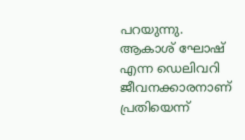പറയുന്നു. ആകാശ് ഘോഷ് എന്ന ഡെലിവറി ജീവനക്കാരനാണ് പ്രതിയെന്ന്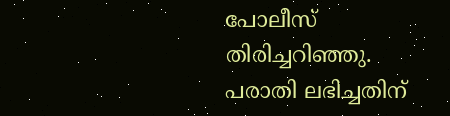പോലീസ് തിരിച്ചറിഞ്ഞു. പരാതി ലഭിച്ചതിന്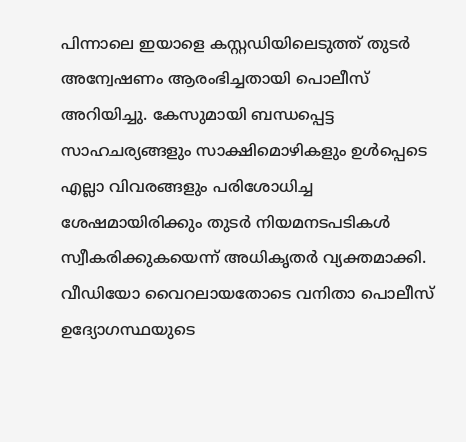പിന്നാലെ ഇയാളെ കസ്റ്റഡിയിലെടുത്ത് തുടർ അന്വേഷണം ആരംഭിച്ചതായി പൊലീസ് അറിയിച്ചു. കേസുമായി ബന്ധപ്പെട്ട സാഹചര്യങ്ങളും സാക്ഷിമൊഴികളും ഉൾപ്പെടെ എല്ലാ വിവരങ്ങളും പരിശോധിച്ച ശേഷമായിരിക്കും തുടർ നിയമനടപടികൾ സ്വീകരിക്കുകയെന്ന് അധികൃതർ വ്യക്തമാക്കി.
വീഡിയോ വൈറലായതോടെ വനിതാ പൊലീസ് ഉദ്യോഗസ്ഥയുടെ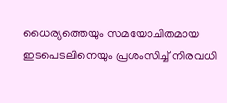ധൈര്യത്തെയും സമയോചിതമായ ഇടപെടലിനെയും പ്രശംസിച്ച് നിരവധി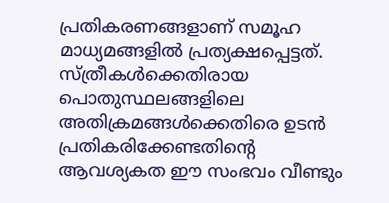പ്രതികരണങ്ങളാണ് സമൂഹ മാധ്യമങ്ങളിൽ പ്രത്യക്ഷപ്പെട്ടത്. സ്ത്രീകൾക്കെതിരായ പൊതുസ്ഥലങ്ങളിലെ അതിക്രമങ്ങൾക്കെതിരെ ഉടൻ പ്രതികരിക്കേണ്ടതിന്റെ ആവശ്യകത ഈ സംഭവം വീണ്ടും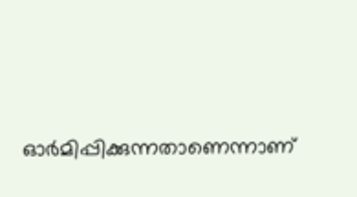ഓർമിപ്പിക്കുന്നതാണെന്നാണ്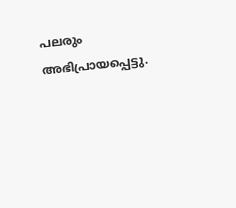പലരും അഭിപ്രായപ്പെട്ടു.